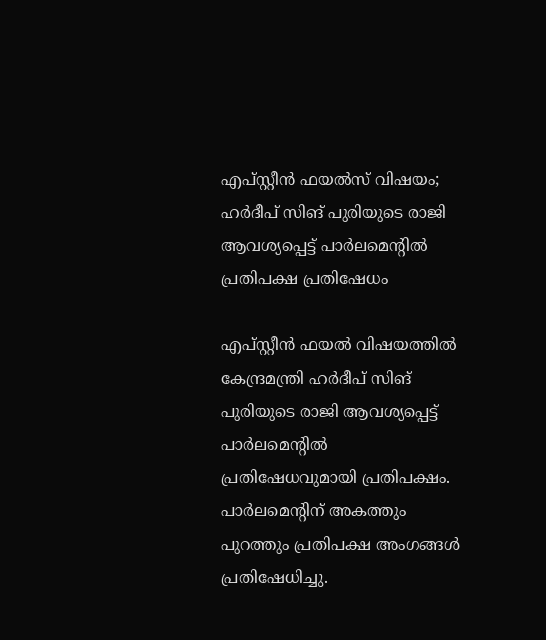എപ്സ്റ്റീന്‍ ഫയല്‍സ് വിഷയം; ഹര്‍ദീപ് സിങ് പുരിയുടെ രാജി ആവശ്യപ്പെട്ട് പാര്‍ലമെന്റില്‍ പ്രതിപക്ഷ പ്രതിഷേധം

എപ്സ്റ്റീന്‍ ഫയല്‍ വിഷയത്തില്‍ കേന്ദ്രമന്ത്രി ഹര്‍ദീപ് സിങ് പുരിയുടെ രാജി ആവശ്യപ്പെട്ട് പാര്‍ലമെന്റില്‍ പ്രതിഷേധവുമായി പ്രതിപക്ഷം. പാര്‍ലമെന്റിന് അകത്തും പുറത്തും പ്രതിപക്ഷ അംഗങ്ങള്‍ പ്രതിഷേധിച്ചു.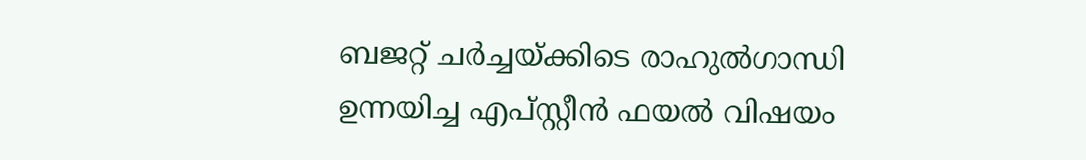ബജറ്റ് ചര്‍ച്ചയ്ക്കിടെ രാഹുല്‍ഗാന്ധി ഉന്നയിച്ച എപ്സ്റ്റീന്‍ ഫയല്‍ വിഷയം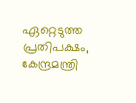ഏറ്റെടുത്ത പ്രതിപക്ഷം, കേന്ദ്രമന്ത്രി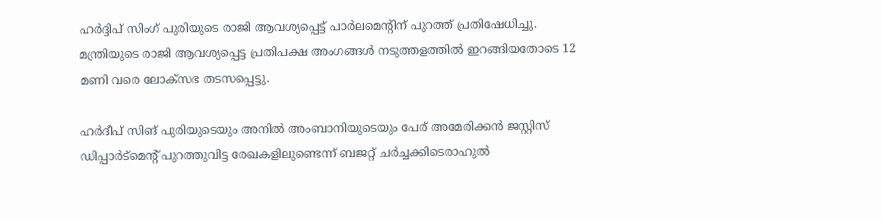ഹര്‍ദ്ദിപ് സിംഗ് പുരിയുടെ രാജി ആവശ്യപ്പെട്ട് പാര്‍ലമെന്റിന് പുറത്ത് പ്രതിഷേധിച്ചു. മന്ത്രിയുടെ രാജി ആവശ്യപ്പെട്ട പ്രതിപക്ഷ അംഗങ്ങള്‍ നടുത്തളത്തില്‍ ഇറങ്ങിയതോടെ 12 മണി വരെ ലോക്‌സഭ തടസപ്പെട്ടു.

ഹര്‍ദീപ് സിങ് പുരിയുടെയും അനില്‍ അംബാനിയുടെയും പേര് അമേരിക്കന്‍ ജസ്റ്റിസ് ഡിപ്പാര്‍ട്‌മെന്റ് പുറത്തുവിട്ട രേഖകളിലുണ്ടെന്ന് ബജറ്റ് ചര്‍ച്ചക്കിടെരാഹുല്‍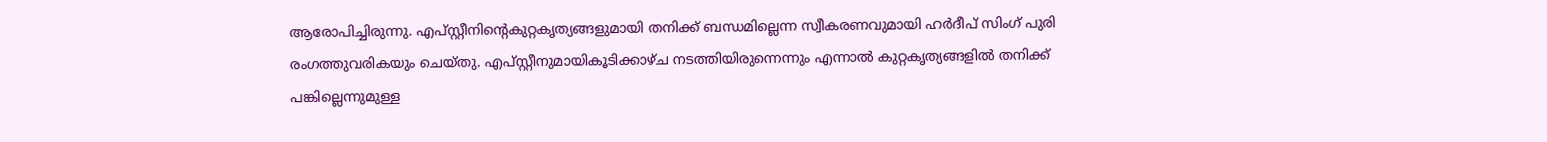ആരോപിച്ചിരുന്നു. എപ്സ്റ്റീനിന്റെകുറ്റകൃത്യങ്ങളുമായി തനിക്ക് ബന്ധമില്ലെന്ന സ്വീകരണവുമായി ഹര്‍ദീപ് സിംഗ് പുരി രംഗത്തുവരികയും ചെയ്തു. എപ്സ്റ്റീനുമായികൂടിക്കാഴ്ച നടത്തിയിരുന്നെന്നും എന്നാല്‍ കുറ്റകൃത്യങ്ങളില്‍ തനിക്ക് പങ്കില്ലെന്നുമുള്ള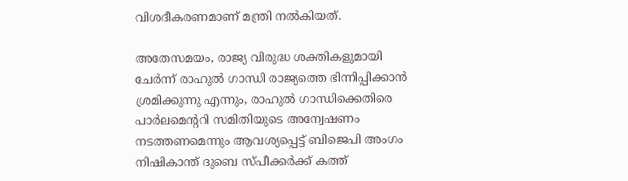വിശദീകരണമാണ് മന്ത്രി നല്‍കിയത്.

അതേസമയം, രാജ്യ വിരുദ്ധ ശക്തികളുമായി ചേര്‍ന്ന് രാഹുല്‍ ഗാന്ധി രാജ്യത്തെ ഭിന്നിപ്പിക്കാന്‍ ശ്രമിക്കുന്നു എന്നും, രാഹുല്‍ ഗാന്ധിക്കെതിരെ പാര്‍ലമെന്ററി സമിതിയുടെ അന്വേഷണം നടത്തണമെന്നും ആവശ്യപ്പെട്ട് ബിജെപി അംഗം നിഷികാന്ത് ദുബെ സ്പീക്കര്‍ക്ക് കത്ത്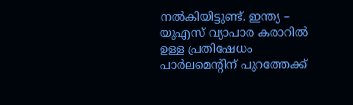നല്‍കിയിട്ടുണ്ട്. ഇന്ത്യ – യുഎസ് വ്യാപാര കരാറില്‍ ഉള്ള പ്രതിഷേധം പാര്‍ലമെന്റിന് പുറത്തേക്ക്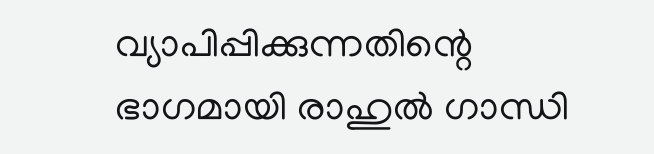വ്യാപിപ്പിക്കുന്നതിന്റെ ഭാഗമായി രാഹുല്‍ ഗാന്ധി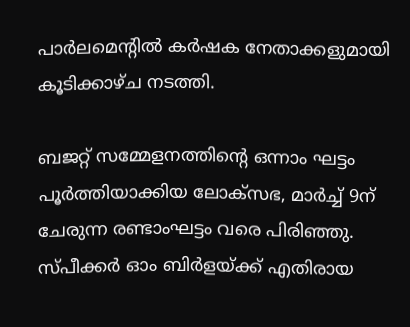പാര്‍ലമെന്റില്‍ കര്‍ഷക നേതാക്കളുമായി കൂടിക്കാഴ്ച നടത്തി.

ബജറ്റ് സമ്മേളനത്തിന്റെ ഒന്നാം ഘട്ടം പൂര്‍ത്തിയാക്കിയ ലോക്‌സഭ, മാര്‍ച്ച് 9ന് ചേരുന്ന രണ്ടാംഘട്ടം വരെ പിരിഞ്ഞു. സ്പീക്കര്‍ ഓം ബിര്‍ളയ്ക്ക് എതിരായ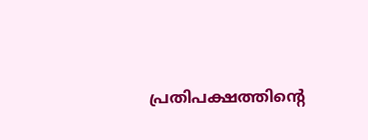പ്രതിപക്ഷത്തിന്റെ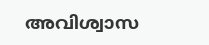അവിശ്വാസ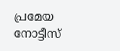പ്രമേയ നോട്ടീസ്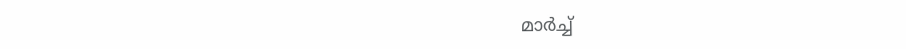മാര്‍ച്ച്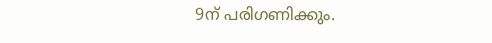9ന് പരിഗണിക്കും.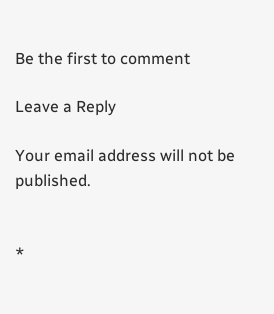Be the first to comment

Leave a Reply

Your email address will not be published.


*